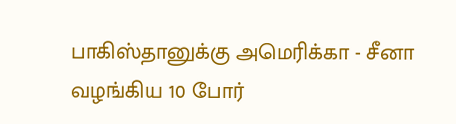பாகிஸ்தானுக்கு அமெரிக்கா - சீனா வழங்கிய 10 போர்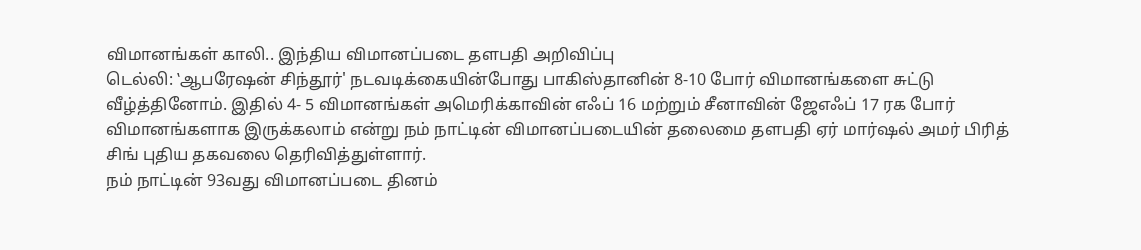விமானங்கள் காலி.. இந்திய விமானப்படை தளபதி அறிவிப்பு
டெல்லி: ‛ஆபரேஷன் சிந்தூர்' நடவடிக்கையின்போது பாகிஸ்தானின் 8-10 போர் விமானங்களை சுட்டு வீழ்த்தினோம். இதில் 4- 5 விமானங்கள் அமெரிக்காவின் எஃப் 16 மற்றும் சீனாவின் ஜேஎஃப் 17 ரக போர் விமானங்களாக இருக்கலாம் என்று நம் நாட்டின் விமானப்படையின் தலைமை தளபதி ஏர் மார்ஷல் அமர் பிரித் சிங் புதிய தகவலை தெரிவித்துள்ளார்.
நம் நாட்டின் 93வது விமானப்படை தினம்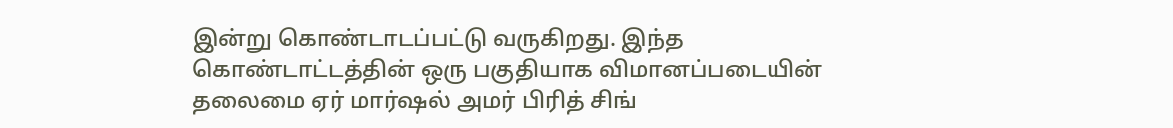இன்று கொண்டாடப்பட்டு வருகிறது. இந்த கொண்டாட்டத்தின் ஒரு பகுதியாக விமானப்படையின் தலைமை ஏர் மார்ஷல் அமர் பிரித் சிங்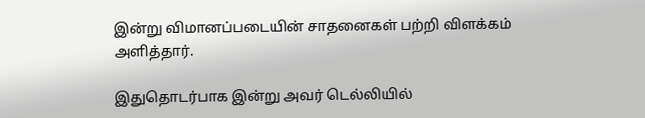இன்று விமானப்படையின் சாதனைகள் பற்றி விளக்கம் அளித்தார்.

இதுதொடர்பாக இன்று அவர் டெல்லியில்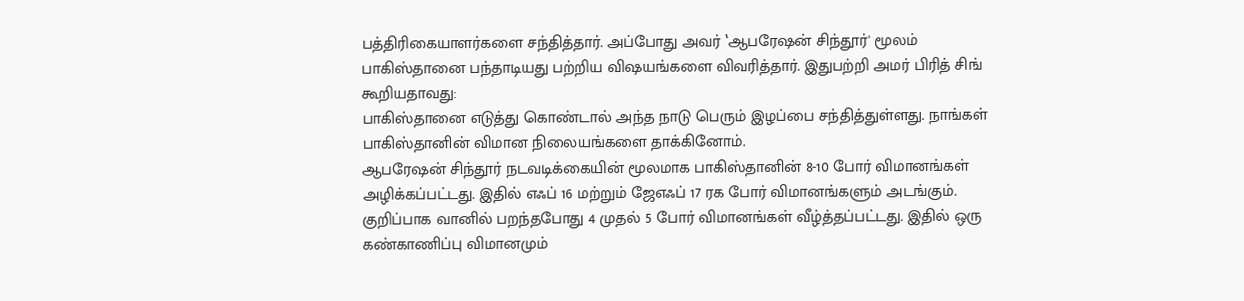பத்திரிகையாளர்களை சந்தித்தார். அப்போது அவர் ‛ஆபரேஷன் சிந்தூர்' மூலம் பாகிஸ்தானை பந்தாடியது பற்றிய விஷயங்களை விவரித்தார். இதுபற்றி அமர் பிரித் சிங் கூறியதாவது:
பாகிஸ்தானை எடுத்து கொண்டால் அந்த நாடு பெரும் இழப்பை சந்தித்துள்ளது. நாங்கள் பாகிஸ்தானின் விமான நிலையங்களை தாக்கினோம்.
ஆபரேஷன் சிந்தூர் நடவடிக்கையின் மூலமாக பாகிஸ்தானின் 8-10 போர் விமானங்கள் அழிக்கப்பட்டது. இதில் எஃப் 16 மற்றும் ஜேஎஃப் 17 ரக போர் விமானங்களும் அடங்கும். குறிப்பாக வானில் பறந்தபோது 4 முதல் 5 போர் விமானங்கள் வீழ்த்தப்பட்டது. இதில் ஒரு கண்காணிப்பு விமானமும்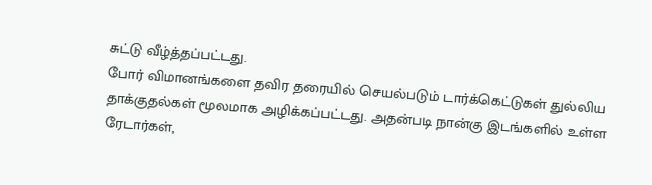சுட்டு வீழ்த்தப்பட்டது.
போர் விமானங்களை தவிர தரையில் செயல்படும் டார்க்கெட்டுகள் துல்லிய தாக்குதல்கள் மூலமாக அழிக்கப்பட்டது. அதன்படி நான்கு இடங்களில் உள்ள ரேடார்கள்,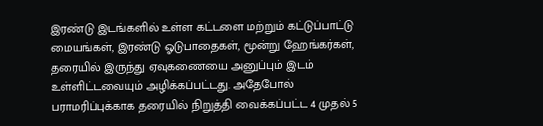இரண்டு இடங்களில் உள்ள கட்டளை மற்றும் கட்டுப்பாட்டு மையங்கள், இரண்டு ஓடுபாதைகள், மூன்று ஹேங்கர்கள், தரையில் இருந்து ஏவுகணையை அனுப்பும் இடம் உள்ளிட்டவையும் அழிக்கப்பட்டது. அதேபோல் பராமரிப்புக்காக தரையில் நிறுத்தி வைக்கப்பட்ட 4 முதல் 5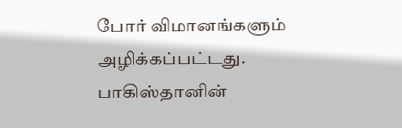போர் விமானங்களும் அழிக்கப்பட்டது.
பாகிஸ்தானின்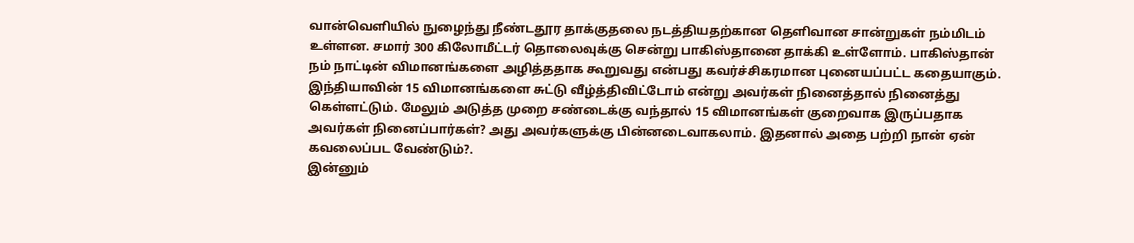வான்வெளியில் நுழைந்து நீண்டதூர தாக்குதலை நடத்தியதற்கான தெளிவான சான்றுகள் நம்மிடம் உள்ளன. சமார் 300 கிலோமீட்டர் தொலைவுக்கு சென்று பாகிஸ்தானை தாக்கி உள்ளோம். பாகிஸ்தான் நம் நாட்டின் விமானங்களை அழித்ததாக கூறுவது என்பது கவர்ச்சிகரமான புனையப்பட்ட கதையாகும்.
இந்தியாவின் 15 விமானங்களை சுட்டு வீழ்த்திவிட்டோம் என்று அவர்கள் நினைத்தால் நினைத்து கெள்ளட்டும். மேலும் அடுத்த முறை சண்டைக்கு வந்தால் 15 விமானங்கள் குறைவாக இருப்பதாக அவர்கள் நினைப்பார்கள்? அது அவர்களுக்கு பின்னடைவாகலாம். இதனால் அதை பற்றி நான் ஏன் கவலைப்பட வேண்டும்?.
இன்னும்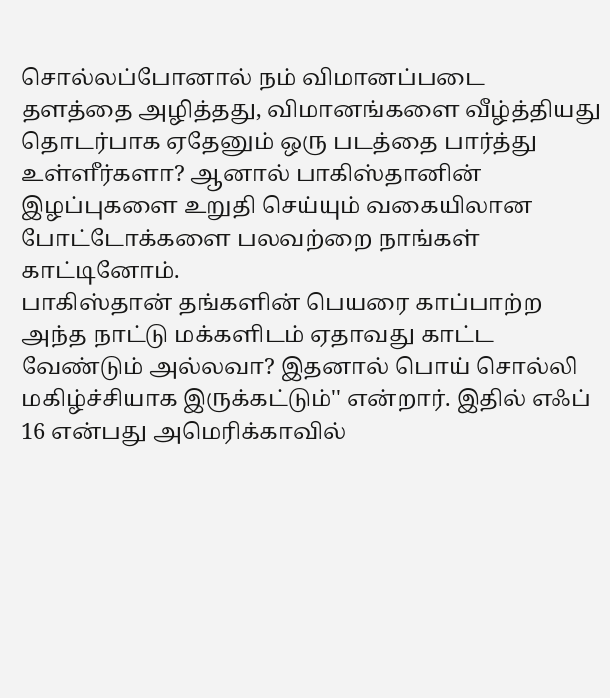சொல்லப்போனால் நம் விமானப்படை தளத்தை அழித்தது, விமானங்களை வீழ்த்தியது தொடர்பாக ஏதேனும் ஒரு படத்தை பார்த்து உள்ளீர்களா? ஆனால் பாகிஸ்தானின் இழப்புகளை உறுதி செய்யும் வகையிலான போட்டோக்களை பலவற்றை நாங்கள் காட்டினோம்.
பாகிஸ்தான் தங்களின் பெயரை காப்பாற்ற அந்த நாட்டு மக்களிடம் ஏதாவது காட்ட வேண்டும் அல்லவா? இதனால் பொய் சொல்லி மகிழ்ச்சியாக இருக்கட்டும்'' என்றார். இதில் எஃப் 16 என்பது அமெரிக்காவில்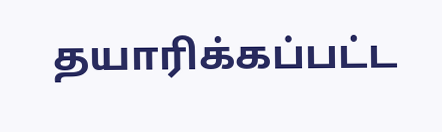தயாரிக்கப்பட்ட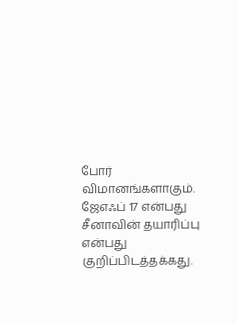போர் விமானங்களாகும். ஜேஎஃப் 17 என்பது சீனாவின் தயாரிப்பு என்பது குறிப்பிடத்தக்கது.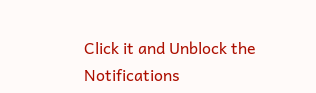Click it and Unblock the Notifications